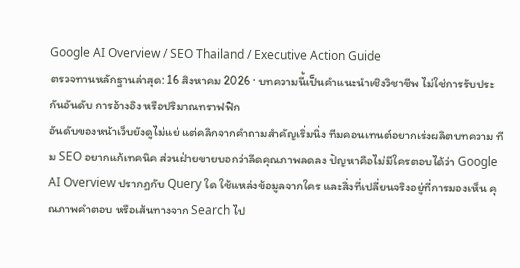Google AI Overview / SEO Thailand / Executive Action Guide
ตรวจทานหลักฐานล่าสุด: 16 สิงหาคม 2026 · บทความนี้เป็นคำแนะนำเชิงวิชาชีพ ไม่ใช่การรับประกันอันดับ การอ้างอิง หรือปริมาณทราฟฟิก
อันดับของหน้าเว็บยังดูไม่แย่ แต่คลิกจากคำถามสำคัญเริ่มนิ่ง ทีมคอนเทนต์อยากเร่งผลิตบทความ ทีม SEO อยากแก้เทคนิค ส่วนฝ่ายขายบอกว่าลีดคุณภาพลดลง ปัญหาคือไม่มีใครตอบได้ว่า Google AI Overview ปรากฏกับ Query ใด ใช้แหล่งข้อมูลจากใคร และสิ่งที่เปลี่ยนจริงอยู่ที่การมองเห็น คุณภาพคำตอบ หรือเส้นทางจาก Search ไป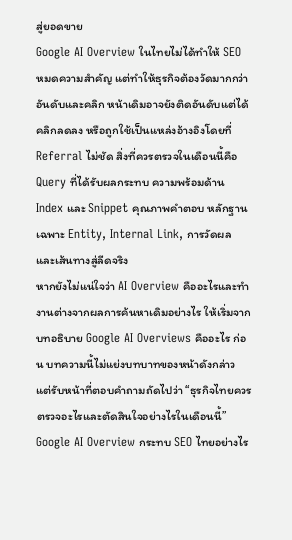สู่ยอดขาย
Google AI Overview ในไทยไม่ได้ทำให้ SEO หมดความสำคัญ แต่ทำให้ธุรกิจต้องวัดมากกว่าอันดับและคลิก หน้าเดิมอาจยังติดอันดับแต่ได้คลิกลดลง หรือถูกใช้เป็นแหล่งอ้างอิงโดยที่ Referral ไม่ชัด สิ่งที่ควรตรวจในเดือนนี้คือ Query ที่ได้รับผลกระทบ ความพร้อมด้าน Index และ Snippet คุณภาพคำตอบ หลักฐานเฉพาะ Entity, Internal Link, การวัดผล และเส้นทางสู่ลีดจริง
หากยังไม่แน่ใจว่า AI Overview คืออะไรและทำงานต่างจากผลการค้นหาเดิมอย่างไร ให้เริ่มจากบทอธิบาย Google AI Overviews คืออะไร ก่อน บทความนี้ไม่แย่งบทบาทของหน้าดังกล่าว แต่รับหน้าที่ตอบคำถามถัดไปว่า “ธุรกิจไทยควรตรวจอะไรและตัดสินใจอย่างไรในเดือนนี้”
Google AI Overview กระทบ SEO ไทยอย่างไร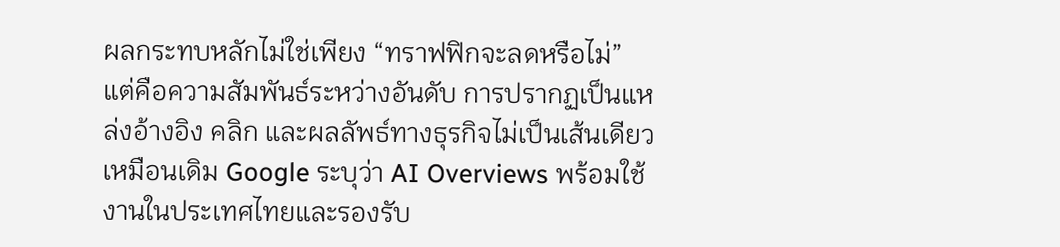ผลกระทบหลักไม่ใช่เพียง “ทราฟฟิกจะลดหรือไม่” แต่คือความสัมพันธ์ระหว่างอันดับ การปรากฏเป็นแหล่งอ้างอิง คลิก และผลลัพธ์ทางธุรกิจไม่เป็นเส้นเดียวเหมือนเดิม Google ระบุว่า AI Overviews พร้อมใช้งานในประเทศไทยและรองรับ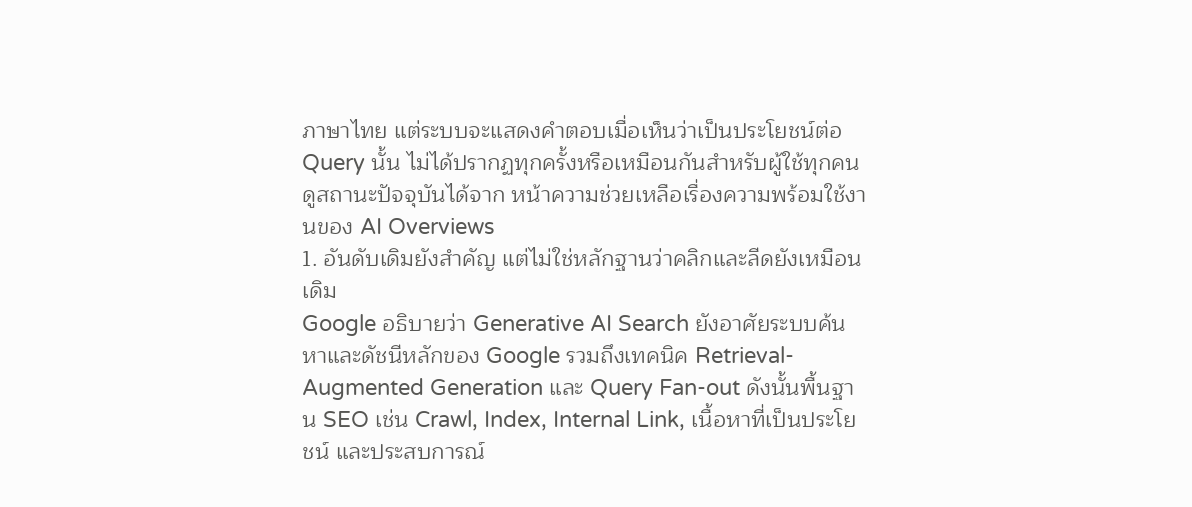ภาษาไทย แต่ระบบจะแสดงคำตอบเมื่อเห็นว่าเป็นประโยชน์ต่อ Query นั้น ไม่ได้ปรากฏทุกครั้งหรือเหมือนกันสำหรับผู้ใช้ทุกคน ดูสถานะปัจจุบันได้จาก หน้าความช่วยเหลือเรื่องความพร้อมใช้งานของ AI Overviews
1. อันดับเดิมยังสำคัญ แต่ไม่ใช่หลักฐานว่าคลิกและลีดยังเหมือนเดิม
Google อธิบายว่า Generative AI Search ยังอาศัยระบบค้นหาและดัชนีหลักของ Google รวมถึงเทคนิค Retrieval-Augmented Generation และ Query Fan-out ดังนั้นพื้นฐาน SEO เช่น Crawl, Index, Internal Link, เนื้อหาที่เป็นประโยชน์ และประสบการณ์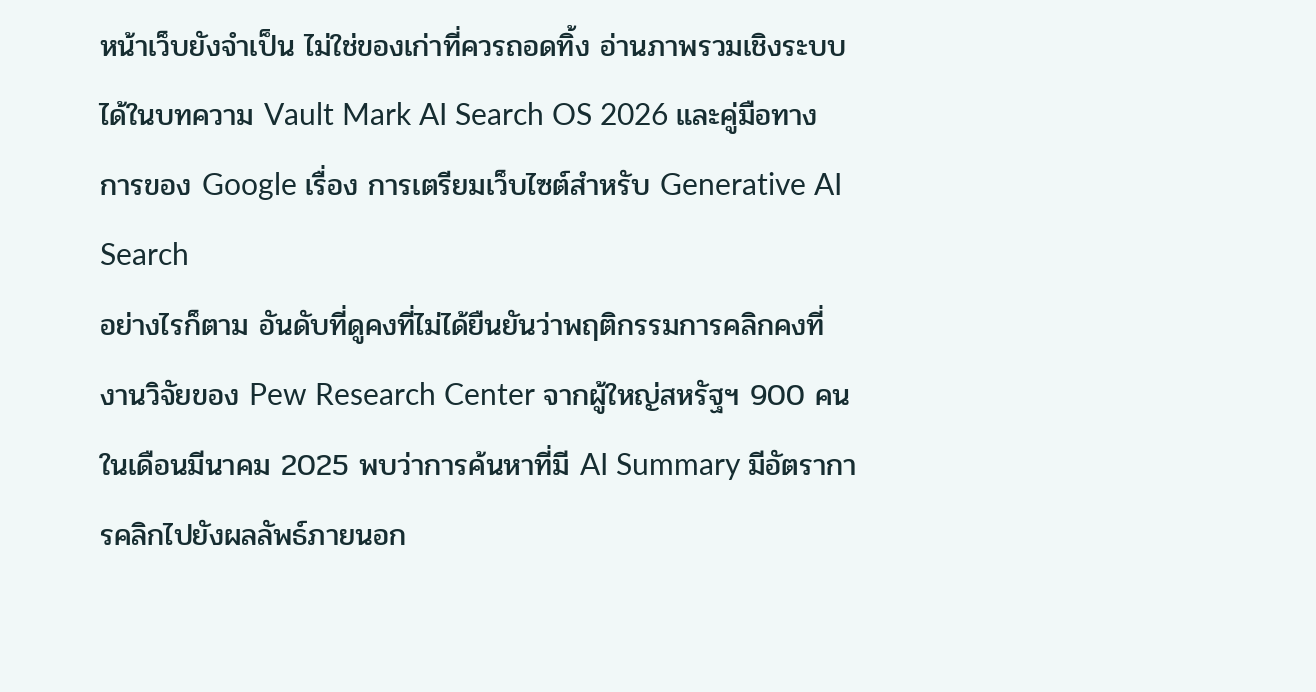หน้าเว็บยังจำเป็น ไม่ใช่ของเก่าที่ควรถอดทิ้ง อ่านภาพรวมเชิงระบบได้ในบทความ Vault Mark AI Search OS 2026 และคู่มือทางการของ Google เรื่อง การเตรียมเว็บไซต์สำหรับ Generative AI Search
อย่างไรก็ตาม อันดับที่ดูคงที่ไม่ได้ยืนยันว่าพฤติกรรมการคลิกคงที่ งานวิจัยของ Pew Research Center จากผู้ใหญ่สหรัฐฯ 900 คนในเดือนมีนาคม 2025 พบว่าการค้นหาที่มี AI Summary มีอัตราการคลิกไปยังผลลัพธ์ภายนอก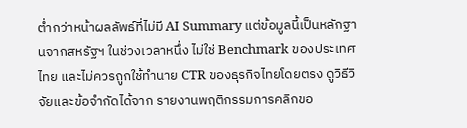ต่ำกว่าหน้าผลลัพธ์ที่ไม่มี AI Summary แต่ข้อมูลนี้เป็นหลักฐานจากสหรัฐฯ ในช่วงเวลาหนึ่ง ไม่ใช่ Benchmark ของประเทศไทย และไม่ควรถูกใช้ทำนาย CTR ของธุรกิจไทยโดยตรง ดูวิธีวิจัยและข้อจำกัดได้จาก รายงานพฤติกรรมการคลิกขอ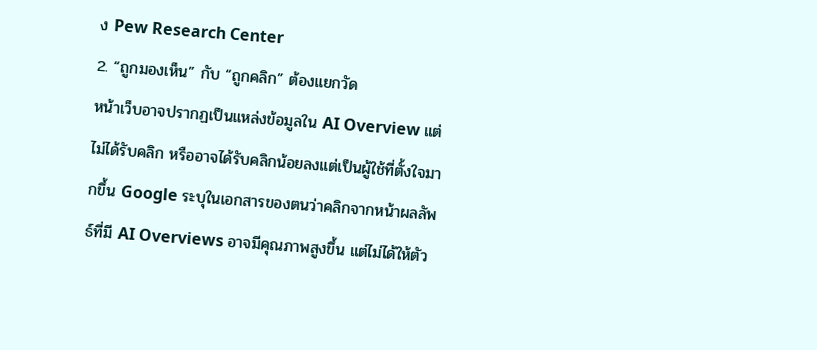ง Pew Research Center
2. “ถูกมองเห็น” กับ “ถูกคลิก” ต้องแยกวัด
หน้าเว็บอาจปรากฏเป็นแหล่งข้อมูลใน AI Overview แต่ไม่ได้รับคลิก หรืออาจได้รับคลิกน้อยลงแต่เป็นผู้ใช้ที่ตั้งใจมากขึ้น Google ระบุในเอกสารของตนว่าคลิกจากหน้าผลลัพธ์ที่มี AI Overviews อาจมีคุณภาพสูงขึ้น แต่ไม่ได้ให้ตัว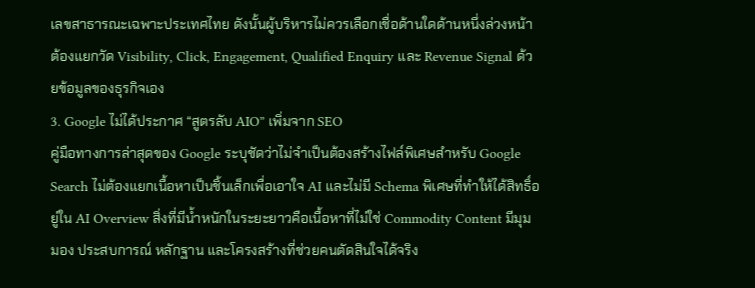เลขสาธารณะเฉพาะประเทศไทย ดังนั้นผู้บริหารไม่ควรเลือกเชื่อด้านใดด้านหนึ่งล่วงหน้า ต้องแยกวัด Visibility, Click, Engagement, Qualified Enquiry และ Revenue Signal ด้วยข้อมูลของธุรกิจเอง
3. Google ไม่ได้ประกาศ “สูตรลับ AIO” เพิ่มจาก SEO
คู่มือทางการล่าสุดของ Google ระบุชัดว่าไม่จำเป็นต้องสร้างไฟล์พิเศษสำหรับ Google Search ไม่ต้องแยกเนื้อหาเป็นชิ้นเล็กเพื่อเอาใจ AI และไม่มี Schema พิเศษที่ทำให้ได้สิทธิ์อยู่ใน AI Overview สิ่งที่มีน้ำหนักในระยะยาวคือเนื้อหาที่ไม่ใช่ Commodity Content มีมุมมอง ประสบการณ์ หลักฐาน และโครงสร้างที่ช่วยคนตัดสินใจได้จริง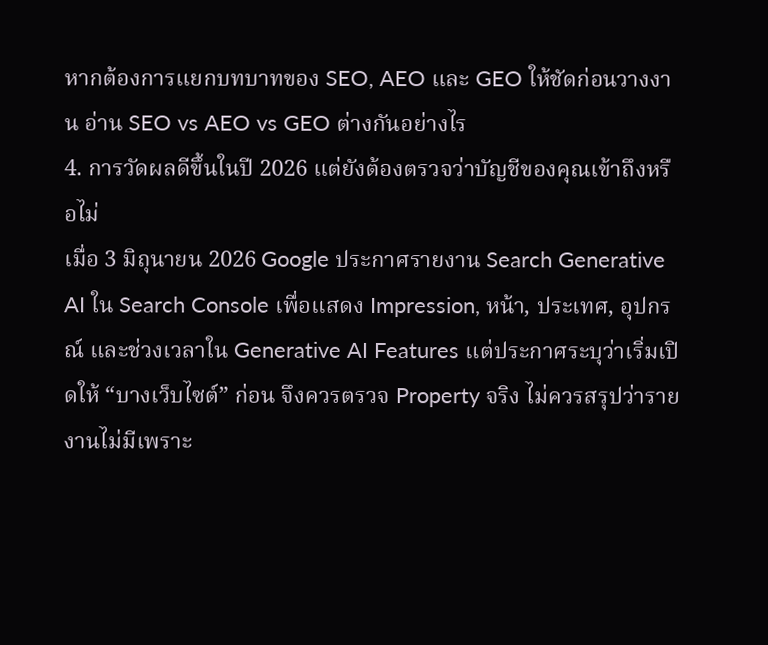หากต้องการแยกบทบาทของ SEO, AEO และ GEO ให้ชัดก่อนวางงาน อ่าน SEO vs AEO vs GEO ต่างกันอย่างไร
4. การวัดผลดีขึ้นในปี 2026 แต่ยังต้องตรวจว่าบัญชีของคุณเข้าถึงหรือไม่
เมื่อ 3 มิถุนายน 2026 Google ประกาศรายงาน Search Generative AI ใน Search Console เพื่อแสดง Impression, หน้า, ประเทศ, อุปกรณ์ และช่วงเวลาใน Generative AI Features แต่ประกาศระบุว่าเริ่มเปิดให้ “บางเว็บไซต์” ก่อน จึงควรตรวจ Property จริง ไม่ควรสรุปว่ารายงานไม่มีเพราะ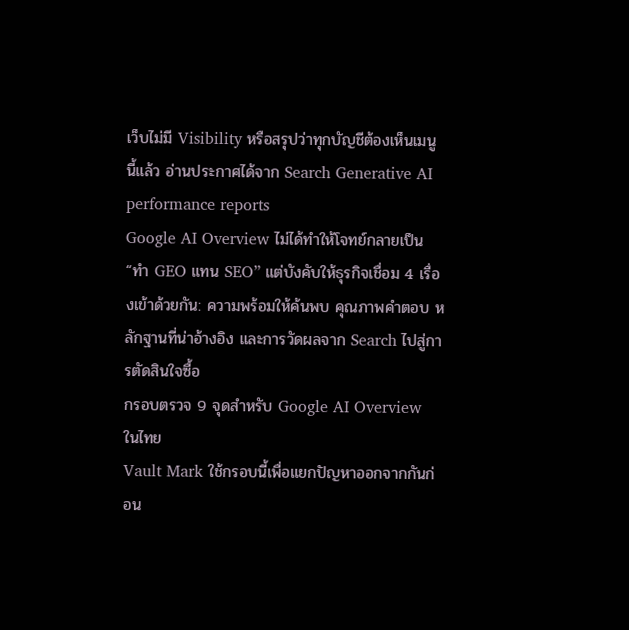เว็บไม่มี Visibility หรือสรุปว่าทุกบัญชีต้องเห็นเมนูนี้แล้ว อ่านประกาศได้จาก Search Generative AI performance reports
Google AI Overview ไม่ได้ทำให้โจทย์กลายเป็น “ทำ GEO แทน SEO” แต่บังคับให้ธุรกิจเชื่อม 4 เรื่องเข้าด้วยกัน: ความพร้อมให้ค้นพบ คุณภาพคำตอบ หลักฐานที่น่าอ้างอิง และการวัดผลจาก Search ไปสู่การตัดสินใจซื้อ
กรอบตรวจ 9 จุดสำหรับ Google AI Overview ในไทย
Vault Mark ใช้กรอบนี้เพื่อแยกปัญหาออกจากกันก่อน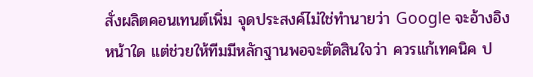สั่งผลิตคอนเทนต์เพิ่ม จุดประสงค์ไม่ใช่ทำนายว่า Google จะอ้างอิงหน้าใด แต่ช่วยให้ทีมมีหลักฐานพอจะตัดสินใจว่า ควรแก้เทคนิค ป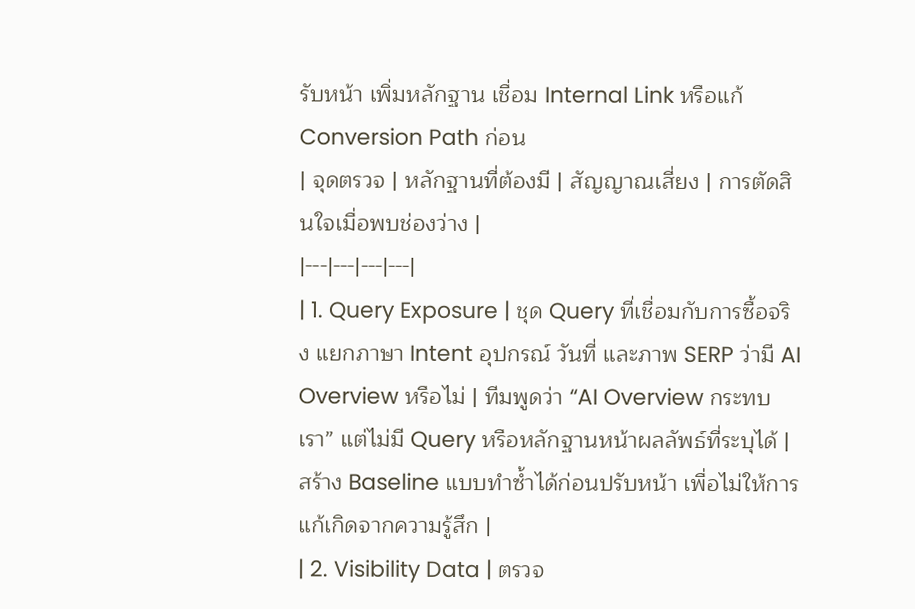รับหน้า เพิ่มหลักฐาน เชื่อม Internal Link หรือแก้ Conversion Path ก่อน
| จุดตรวจ | หลักฐานที่ต้องมี | สัญญาณเสี่ยง | การตัดสินใจเมื่อพบช่องว่าง |
|---|---|---|---|
| 1. Query Exposure | ชุด Query ที่เชื่อมกับการซื้อจริง แยกภาษา Intent อุปกรณ์ วันที่ และภาพ SERP ว่ามี AI Overview หรือไม่ | ทีมพูดว่า “AI Overview กระทบเรา” แต่ไม่มี Query หรือหลักฐานหน้าผลลัพธ์ที่ระบุได้ | สร้าง Baseline แบบทำซ้ำได้ก่อนปรับหน้า เพื่อไม่ให้การแก้เกิดจากความรู้สึก |
| 2. Visibility Data | ตรวจ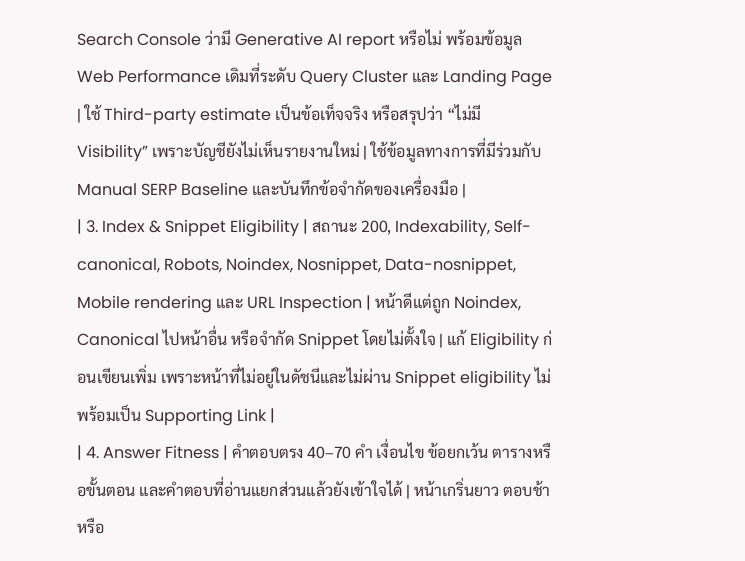Search Console ว่ามี Generative AI report หรือไม่ พร้อมข้อมูล Web Performance เดิมที่ระดับ Query Cluster และ Landing Page | ใช้ Third-party estimate เป็นข้อเท็จจริง หรือสรุปว่า “ไม่มี Visibility” เพราะบัญชียังไม่เห็นรายงานใหม่ | ใช้ข้อมูลทางการที่มีร่วมกับ Manual SERP Baseline และบันทึกข้อจำกัดของเครื่องมือ |
| 3. Index & Snippet Eligibility | สถานะ 200, Indexability, Self-canonical, Robots, Noindex, Nosnippet, Data-nosnippet, Mobile rendering และ URL Inspection | หน้าดีแต่ถูก Noindex, Canonical ไปหน้าอื่น หรือจำกัด Snippet โดยไม่ตั้งใจ | แก้ Eligibility ก่อนเขียนเพิ่ม เพราะหน้าที่ไม่อยู่ในดัชนีและไม่ผ่าน Snippet eligibility ไม่พร้อมเป็น Supporting Link |
| 4. Answer Fitness | คำตอบตรง 40–70 คำ เงื่อนไข ข้อยกเว้น ตารางหรือขั้นตอน และคำตอบที่อ่านแยกส่วนแล้วยังเข้าใจได้ | หน้าเกริ่นยาว ตอบช้า หรือ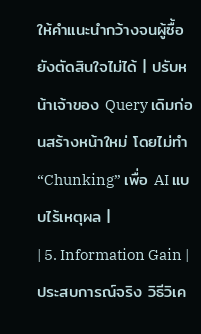ให้คำแนะนำกว้างจนผู้ซื้อยังตัดสินใจไม่ได้ | ปรับหน้าเจ้าของ Query เดิมก่อนสร้างหน้าใหม่ โดยไม่ทำ “Chunking” เพื่อ AI แบบไร้เหตุผล |
| 5. Information Gain | ประสบการณ์จริง วิธีวิเค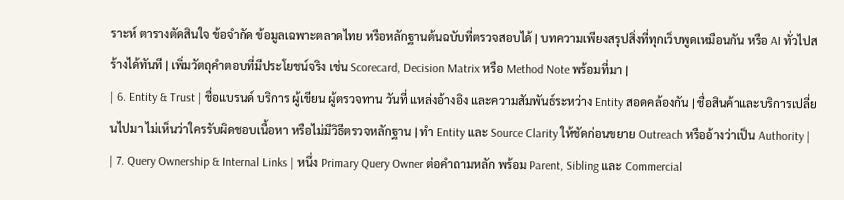ราะห์ ตารางตัดสินใจ ข้อจำกัด ข้อมูลเฉพาะตลาดไทย หรือหลักฐานต้นฉบับที่ตรวจสอบได้ | บทความเพียงสรุปสิ่งที่ทุกเว็บพูดเหมือนกัน หรือ AI ทั่วไปสร้างได้ทันที | เพิ่มวัตถุคำตอบที่มีประโยชน์จริง เช่น Scorecard, Decision Matrix หรือ Method Note พร้อมที่มา |
| 6. Entity & Trust | ชื่อแบรนด์ บริการ ผู้เขียน ผู้ตรวจทาน วันที่ แหล่งอ้างอิง และความสัมพันธ์ระหว่าง Entity สอดคล้องกัน | ชื่อสินค้าและบริการเปลี่ยนไปมา ไม่เห็นว่าใครรับผิดชอบเนื้อหา หรือไม่มีวิธีตรวจหลักฐาน | ทำ Entity และ Source Clarity ให้ชัดก่อนขยาย Outreach หรืออ้างว่าเป็น Authority |
| 7. Query Ownership & Internal Links | หนึ่ง Primary Query Owner ต่อคำถามหลัก พร้อม Parent, Sibling และ Commercial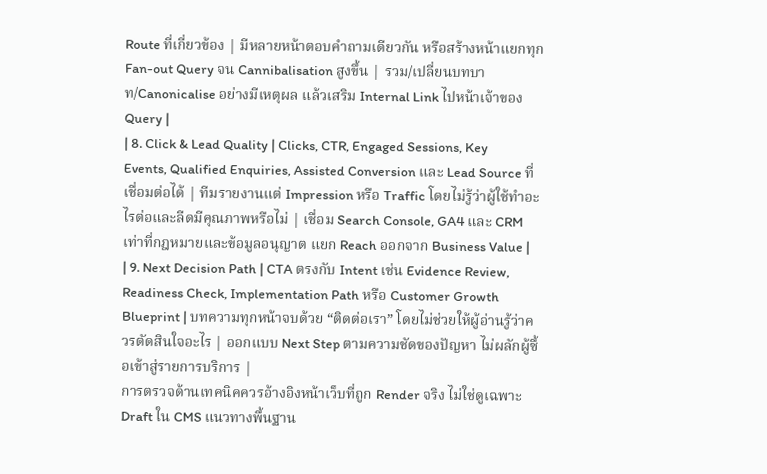Route ที่เกี่ยวข้อง | มีหลายหน้าตอบคำถามเดียวกัน หรือสร้างหน้าแยกทุก Fan-out Query จน Cannibalisation สูงขึ้น | รวม/เปลี่ยนบทบาท/Canonicalise อย่างมีเหตุผล แล้วเสริม Internal Link ไปหน้าเจ้าของ Query |
| 8. Click & Lead Quality | Clicks, CTR, Engaged Sessions, Key Events, Qualified Enquiries, Assisted Conversion และ Lead Source ที่เชื่อมต่อได้ | ทีมรายงานแต่ Impression หรือ Traffic โดยไม่รู้ว่าผู้ใช้ทำอะไรต่อและลีดมีคุณภาพหรือไม่ | เชื่อม Search Console, GA4 และ CRM เท่าที่กฎหมายและข้อมูลอนุญาต แยก Reach ออกจาก Business Value |
| 9. Next Decision Path | CTA ตรงกับ Intent เช่น Evidence Review, Readiness Check, Implementation Path หรือ Customer Growth Blueprint | บทความทุกหน้าจบด้วย “ติดต่อเรา” โดยไม่ช่วยให้ผู้อ่านรู้ว่าควรตัดสินใจอะไร | ออกแบบ Next Step ตามความชัดของปัญหา ไม่ผลักผู้ซื้อเข้าสู่รายการบริการ |
การตรวจด้านเทคนิคควรอ้างอิงหน้าเว็บที่ถูก Render จริง ไม่ใช่ดูเฉพาะ Draft ใน CMS แนวทางพื้นฐาน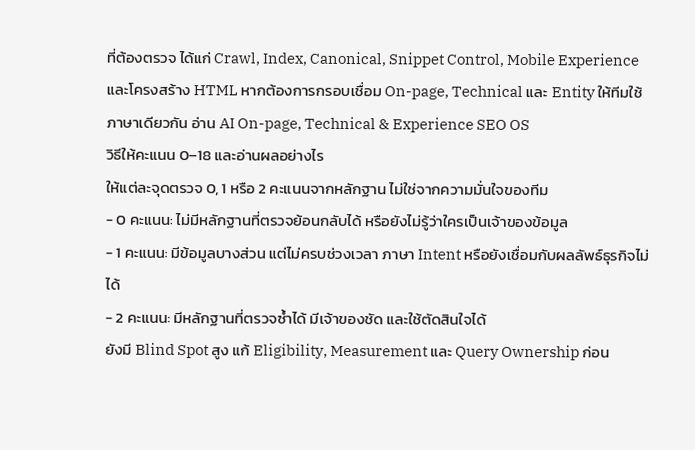ที่ต้องตรวจ ได้แก่ Crawl, Index, Canonical, Snippet Control, Mobile Experience และโครงสร้าง HTML หากต้องการกรอบเชื่อม On-page, Technical และ Entity ให้ทีมใช้ภาษาเดียวกัน อ่าน AI On-page, Technical & Experience SEO OS
วิธีให้คะแนน 0–18 และอ่านผลอย่างไร
ให้แต่ละจุดตรวจ 0, 1 หรือ 2 คะแนนจากหลักฐาน ไม่ใช่จากความมั่นใจของทีม
- 0 คะแนน: ไม่มีหลักฐานที่ตรวจย้อนกลับได้ หรือยังไม่รู้ว่าใครเป็นเจ้าของข้อมูล
- 1 คะแนน: มีข้อมูลบางส่วน แต่ไม่ครบช่วงเวลา ภาษา Intent หรือยังเชื่อมกับผลลัพธ์ธุรกิจไม่ได้
- 2 คะแนน: มีหลักฐานที่ตรวจซ้ำได้ มีเจ้าของชัด และใช้ตัดสินใจได้
ยังมี Blind Spot สูง แก้ Eligibility, Measurement และ Query Ownership ก่อน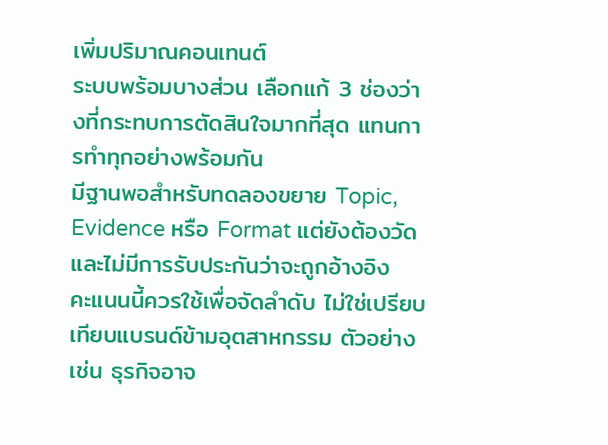เพิ่มปริมาณคอนเทนต์
ระบบพร้อมบางส่วน เลือกแก้ 3 ช่องว่างที่กระทบการตัดสินใจมากที่สุด แทนการทำทุกอย่างพร้อมกัน
มีฐานพอสำหรับทดลองขยาย Topic, Evidence หรือ Format แต่ยังต้องวัดและไม่มีการรับประกันว่าจะถูกอ้างอิง
คะแนนนี้ควรใช้เพื่อจัดลำดับ ไม่ใช่เปรียบเทียบแบรนด์ข้ามอุตสาหกรรม ตัวอย่างเช่น ธุรกิจอาจ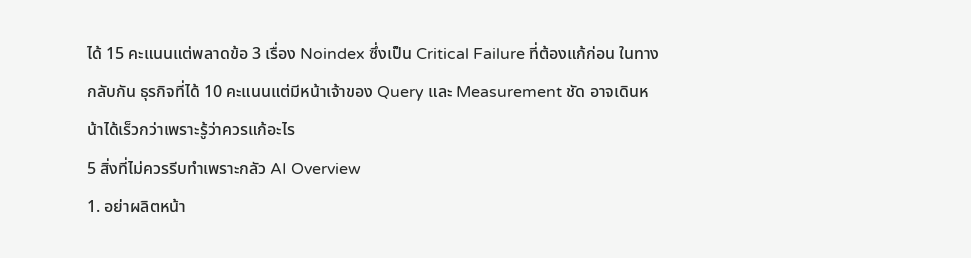ได้ 15 คะแนนแต่พลาดข้อ 3 เรื่อง Noindex ซึ่งเป็น Critical Failure ที่ต้องแก้ก่อน ในทางกลับกัน ธุรกิจที่ได้ 10 คะแนนแต่มีหน้าเจ้าของ Query และ Measurement ชัด อาจเดินหน้าได้เร็วกว่าเพราะรู้ว่าควรแก้อะไร
5 สิ่งที่ไม่ควรรีบทำเพราะกลัว AI Overview
1. อย่าผลิตหน้า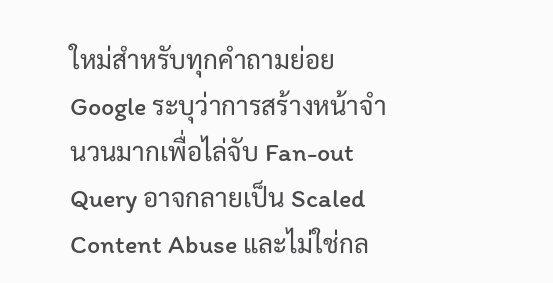ใหม่สำหรับทุกคำถามย่อย
Google ระบุว่าการสร้างหน้าจำนวนมากเพื่อไล่จับ Fan-out Query อาจกลายเป็น Scaled Content Abuse และไม่ใช่กล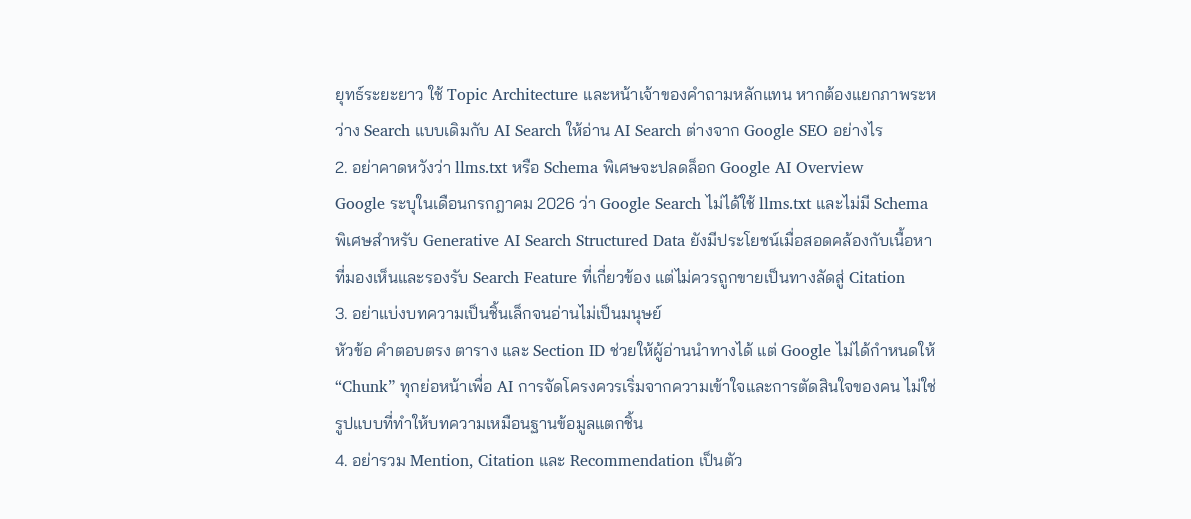ยุทธ์ระยะยาว ใช้ Topic Architecture และหน้าเจ้าของคำถามหลักแทน หากต้องแยกภาพระหว่าง Search แบบเดิมกับ AI Search ให้อ่าน AI Search ต่างจาก Google SEO อย่างไร
2. อย่าคาดหวังว่า llms.txt หรือ Schema พิเศษจะปลดล็อก Google AI Overview
Google ระบุในเดือนกรกฎาคม 2026 ว่า Google Search ไม่ได้ใช้ llms.txt และไม่มี Schema พิเศษสำหรับ Generative AI Search Structured Data ยังมีประโยชน์เมื่อสอดคล้องกับเนื้อหาที่มองเห็นและรองรับ Search Feature ที่เกี่ยวข้อง แต่ไม่ควรถูกขายเป็นทางลัดสู่ Citation
3. อย่าแบ่งบทความเป็นชิ้นเล็กจนอ่านไม่เป็นมนุษย์
หัวข้อ คำตอบตรง ตาราง และ Section ID ช่วยให้ผู้อ่านนำทางได้ แต่ Google ไม่ได้กำหนดให้ “Chunk” ทุกย่อหน้าเพื่อ AI การจัดโครงควรเริ่มจากความเข้าใจและการตัดสินใจของคน ไม่ใช่รูปแบบที่ทำให้บทความเหมือนฐานข้อมูลแตกชิ้น
4. อย่ารวม Mention, Citation และ Recommendation เป็นตัว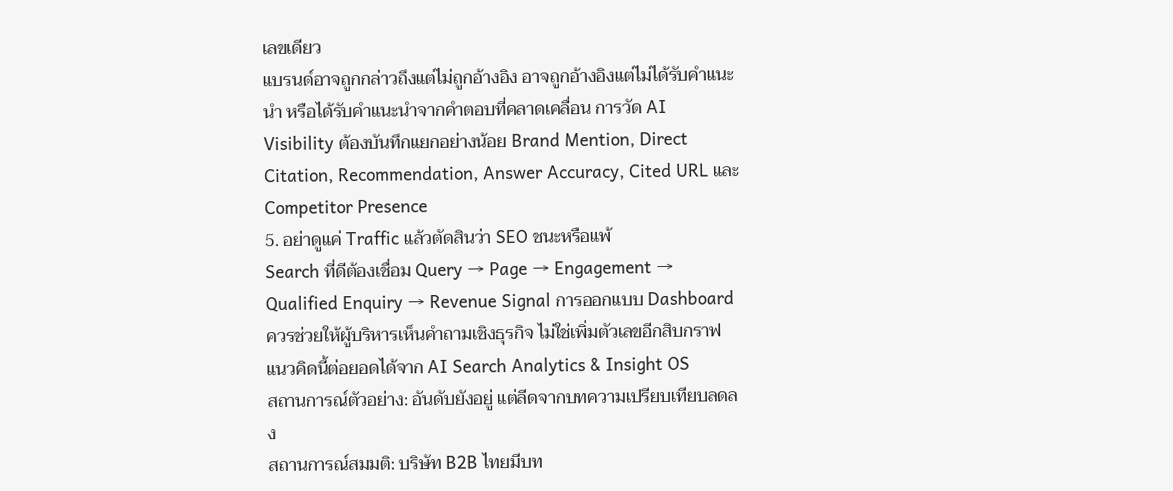เลขเดียว
แบรนด์อาจถูกกล่าวถึงแต่ไม่ถูกอ้างอิง อาจถูกอ้างอิงแต่ไม่ได้รับคำแนะนำ หรือได้รับคำแนะนำจากคำตอบที่คลาดเคลื่อน การวัด AI Visibility ต้องบันทึกแยกอย่างน้อย Brand Mention, Direct Citation, Recommendation, Answer Accuracy, Cited URL และ Competitor Presence
5. อย่าดูแค่ Traffic แล้วตัดสินว่า SEO ชนะหรือแพ้
Search ที่ดีต้องเชื่อม Query → Page → Engagement → Qualified Enquiry → Revenue Signal การออกแบบ Dashboard ควรช่วยให้ผู้บริหารเห็นคำถามเชิงธุรกิจ ไม่ใช่เพิ่มตัวเลขอีกสิบกราฟ แนวคิดนี้ต่อยอดได้จาก AI Search Analytics & Insight OS
สถานการณ์ตัวอย่าง: อันดับยังอยู่ แต่ลีดจากบทความเปรียบเทียบลดลง
สถานการณ์สมมติ: บริษัท B2B ไทยมีบท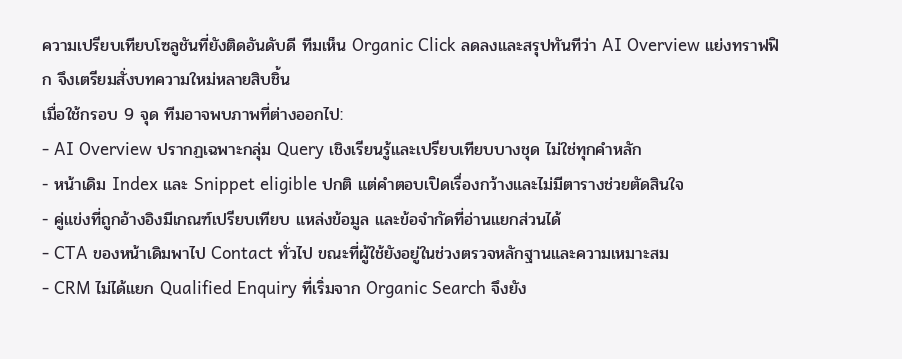ความเปรียบเทียบโซลูชันที่ยังติดอันดับดี ทีมเห็น Organic Click ลดลงและสรุปทันทีว่า AI Overview แย่งทราฟฟิก จึงเตรียมสั่งบทความใหม่หลายสิบชิ้น
เมื่อใช้กรอบ 9 จุด ทีมอาจพบภาพที่ต่างออกไป:
- AI Overview ปรากฏเฉพาะกลุ่ม Query เชิงเรียนรู้และเปรียบเทียบบางชุด ไม่ใช่ทุกคำหลัก
- หน้าเดิม Index และ Snippet eligible ปกติ แต่คำตอบเปิดเรื่องกว้างและไม่มีตารางช่วยตัดสินใจ
- คู่แข่งที่ถูกอ้างอิงมีเกณฑ์เปรียบเทียบ แหล่งข้อมูล และข้อจำกัดที่อ่านแยกส่วนได้
- CTA ของหน้าเดิมพาไป Contact ทั่วไป ขณะที่ผู้ใช้ยังอยู่ในช่วงตรวจหลักฐานและความเหมาะสม
- CRM ไม่ได้แยก Qualified Enquiry ที่เริ่มจาก Organic Search จึงยัง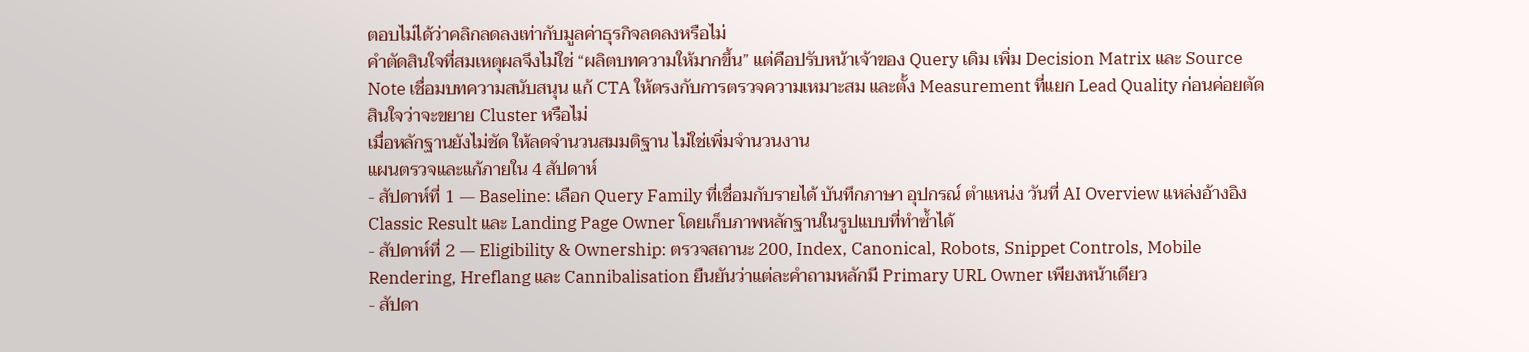ตอบไม่ได้ว่าคลิกลดลงเท่ากับมูลค่าธุรกิจลดลงหรือไม่
คำตัดสินใจที่สมเหตุผลจึงไม่ใช่ “ผลิตบทความให้มากขึ้น” แต่คือปรับหน้าเจ้าของ Query เดิม เพิ่ม Decision Matrix และ Source Note เชื่อมบทความสนับสนุน แก้ CTA ให้ตรงกับการตรวจความเหมาะสม และตั้ง Measurement ที่แยก Lead Quality ก่อนค่อยตัดสินใจว่าจะขยาย Cluster หรือไม่
เมื่อหลักฐานยังไม่ชัด ให้ลดจำนวนสมมติฐาน ไม่ใช่เพิ่มจำนวนงาน
แผนตรวจและแก้ภายใน 4 สัปดาห์
- สัปดาห์ที่ 1 — Baseline: เลือก Query Family ที่เชื่อมกับรายได้ บันทึกภาษา อุปกรณ์ ตำแหน่ง วันที่ AI Overview แหล่งอ้างอิง Classic Result และ Landing Page Owner โดยเก็บภาพหลักฐานในรูปแบบที่ทำซ้ำได้
- สัปดาห์ที่ 2 — Eligibility & Ownership: ตรวจสถานะ 200, Index, Canonical, Robots, Snippet Controls, Mobile Rendering, Hreflang และ Cannibalisation ยืนยันว่าแต่ละคำถามหลักมี Primary URL Owner เพียงหน้าเดียว
- สัปดา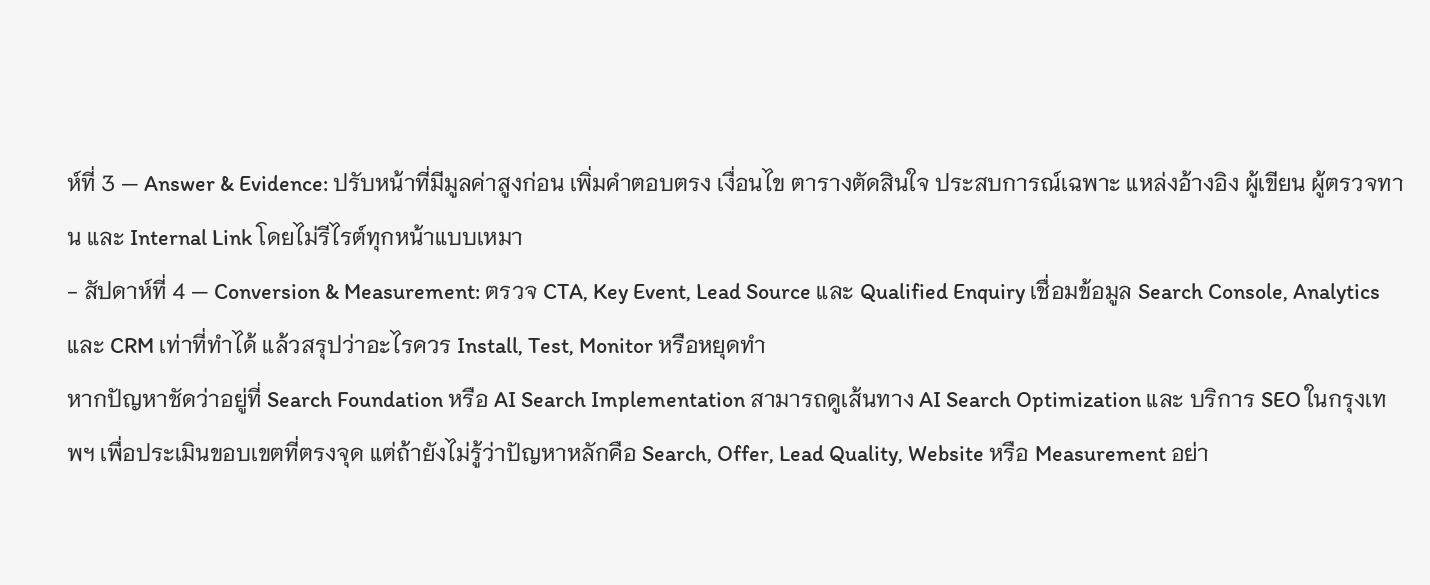ห์ที่ 3 — Answer & Evidence: ปรับหน้าที่มีมูลค่าสูงก่อน เพิ่มคำตอบตรง เงื่อนไข ตารางตัดสินใจ ประสบการณ์เฉพาะ แหล่งอ้างอิง ผู้เขียน ผู้ตรวจทาน และ Internal Link โดยไม่รีไรต์ทุกหน้าแบบเหมา
- สัปดาห์ที่ 4 — Conversion & Measurement: ตรวจ CTA, Key Event, Lead Source และ Qualified Enquiry เชื่อมข้อมูล Search Console, Analytics และ CRM เท่าที่ทำได้ แล้วสรุปว่าอะไรควร Install, Test, Monitor หรือหยุดทำ
หากปัญหาชัดว่าอยู่ที่ Search Foundation หรือ AI Search Implementation สามารถดูเส้นทาง AI Search Optimization และ บริการ SEO ในกรุงเทพฯ เพื่อประเมินขอบเขตที่ตรงจุด แต่ถ้ายังไม่รู้ว่าปัญหาหลักคือ Search, Offer, Lead Quality, Website หรือ Measurement อย่า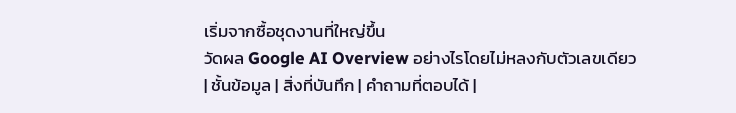เริ่มจากซื้อชุดงานที่ใหญ่ขึ้น
วัดผล Google AI Overview อย่างไรโดยไม่หลงกับตัวเลขเดียว
| ชั้นข้อมูล | สิ่งที่บันทึก | คำถามที่ตอบได้ |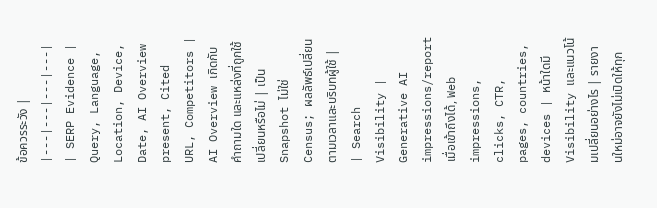ข้อควรระวัง |
|---|---|---|---|
| SERP Evidence | Query, Language, Location, Device, Date, AI Overview present, Cited URL, Competitors | AI Overview เกิดกับคำถามใด และแหล่งที่ถูกใช้เปลี่ยนหรือไม่ | เป็น Snapshot ไม่ใช่ Census; ผลลัพธ์เปลี่ยนตามเวลาและบริบทผู้ใช้ |
| Search Visibility | Generative AI impressions/report เมื่อเข้าถึงได้, Web impressions, clicks, CTR, pages, countries, devices | หน้าใดมี Visibility และแนวโน้มเปลี่ยนอย่างไร | รายงานใหม่อาจยังไม่เปิดให้ทุก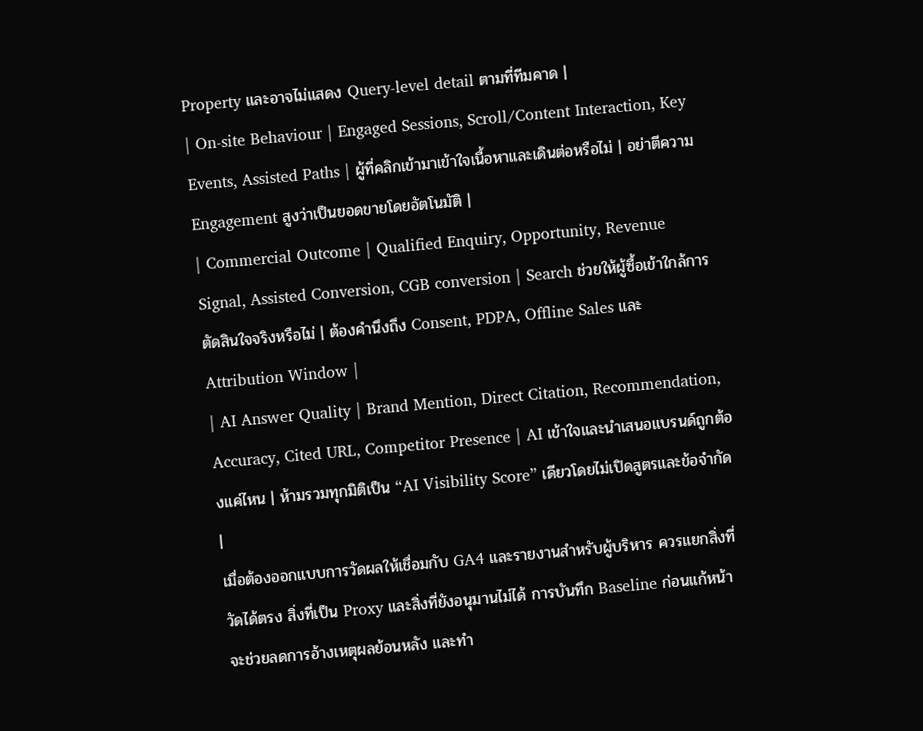Property และอาจไม่แสดง Query-level detail ตามที่ทีมคาด |
| On-site Behaviour | Engaged Sessions, Scroll/Content Interaction, Key Events, Assisted Paths | ผู้ที่คลิกเข้ามาเข้าใจเนื้อหาและเดินต่อหรือไม่ | อย่าตีความ Engagement สูงว่าเป็นยอดขายโดยอัตโนมัติ |
| Commercial Outcome | Qualified Enquiry, Opportunity, Revenue Signal, Assisted Conversion, CGB conversion | Search ช่วยให้ผู้ซื้อเข้าใกล้การตัดสินใจจริงหรือไม่ | ต้องคำนึงถึง Consent, PDPA, Offline Sales และ Attribution Window |
| AI Answer Quality | Brand Mention, Direct Citation, Recommendation, Accuracy, Cited URL, Competitor Presence | AI เข้าใจและนำเสนอแบรนด์ถูกต้องแค่ไหน | ห้ามรวมทุกมิติเป็น “AI Visibility Score” เดียวโดยไม่เปิดสูตรและข้อจำกัด |
เมื่อต้องออกแบบการวัดผลให้เชื่อมกับ GA4 และรายงานสำหรับผู้บริหาร ควรแยกสิ่งที่วัดได้ตรง สิ่งที่เป็น Proxy และสิ่งที่ยังอนุมานไม่ได้ การบันทึก Baseline ก่อนแก้หน้าจะช่วยลดการอ้างเหตุผลย้อนหลัง และทำ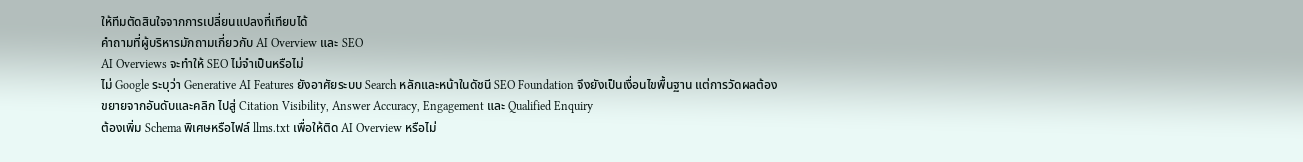ให้ทีมตัดสินใจจากการเปลี่ยนแปลงที่เทียบได้
คำถามที่ผู้บริหารมักถามเกี่ยวกับ AI Overview และ SEO
AI Overviews จะทำให้ SEO ไม่จำเป็นหรือไม่
ไม่ Google ระบุว่า Generative AI Features ยังอาศัยระบบ Search หลักและหน้าในดัชนี SEO Foundation จึงยังเป็นเงื่อนไขพื้นฐาน แต่การวัดผลต้องขยายจากอันดับและคลิก ไปสู่ Citation Visibility, Answer Accuracy, Engagement และ Qualified Enquiry
ต้องเพิ่ม Schema พิเศษหรือไฟล์ llms.txt เพื่อให้ติด AI Overview หรือไม่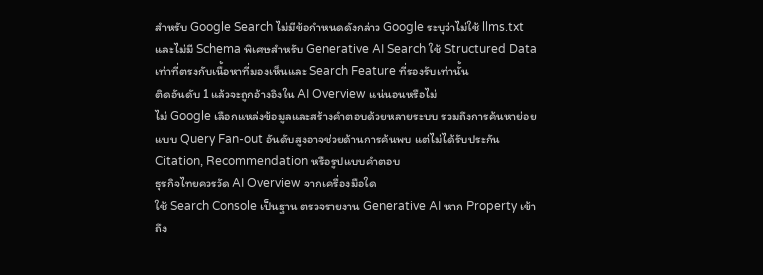สำหรับ Google Search ไม่มีข้อกำหนดดังกล่าว Google ระบุว่าไม่ใช้ llms.txt และไม่มี Schema พิเศษสำหรับ Generative AI Search ใช้ Structured Data เท่าที่ตรงกับเนื้อหาที่มองเห็นและ Search Feature ที่รองรับเท่านั้น
ติดอันดับ 1 แล้วจะถูกอ้างอิงใน AI Overview แน่นอนหรือไม่
ไม่ Google เลือกแหล่งข้อมูลและสร้างคำตอบด้วยหลายระบบ รวมถึงการค้นหาย่อยแบบ Query Fan-out อันดับสูงอาจช่วยด้านการค้นพบ แต่ไม่ได้รับประกัน Citation, Recommendation หรือรูปแบบคำตอบ
ธุรกิจไทยควรวัด AI Overview จากเครื่องมือใด
ใช้ Search Console เป็นฐาน ตรวจรายงาน Generative AI หาก Property เข้าถึง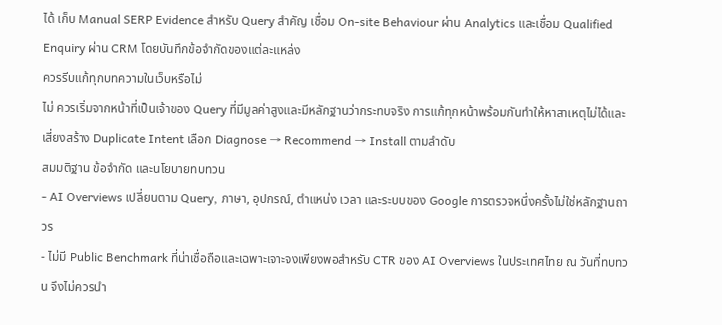ได้ เก็บ Manual SERP Evidence สำหรับ Query สำคัญ เชื่อม On-site Behaviour ผ่าน Analytics และเชื่อม Qualified Enquiry ผ่าน CRM โดยบันทึกข้อจำกัดของแต่ละแหล่ง
ควรรีบแก้ทุกบทความในเว็บหรือไม่
ไม่ ควรเริ่มจากหน้าที่เป็นเจ้าของ Query ที่มีมูลค่าสูงและมีหลักฐานว่ากระทบจริง การแก้ทุกหน้าพร้อมกันทำให้หาสาเหตุไม่ได้และเสี่ยงสร้าง Duplicate Intent เลือก Diagnose → Recommend → Install ตามลำดับ
สมมติฐาน ข้อจำกัด และนโยบายทบทวน
- AI Overviews เปลี่ยนตาม Query, ภาษา, อุปกรณ์, ตำแหน่ง เวลา และระบบของ Google การตรวจหนึ่งครั้งไม่ใช่หลักฐานถาวร
- ไม่มี Public Benchmark ที่น่าเชื่อถือและเฉพาะเจาะจงเพียงพอสำหรับ CTR ของ AI Overviews ในประเทศไทย ณ วันที่ทบทวน จึงไม่ควรนำ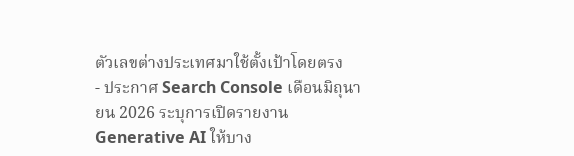ตัวเลขต่างประเทศมาใช้ตั้งเป้าโดยตรง
- ประกาศ Search Console เดือนมิถุนายน 2026 ระบุการเปิดรายงาน Generative AI ให้บาง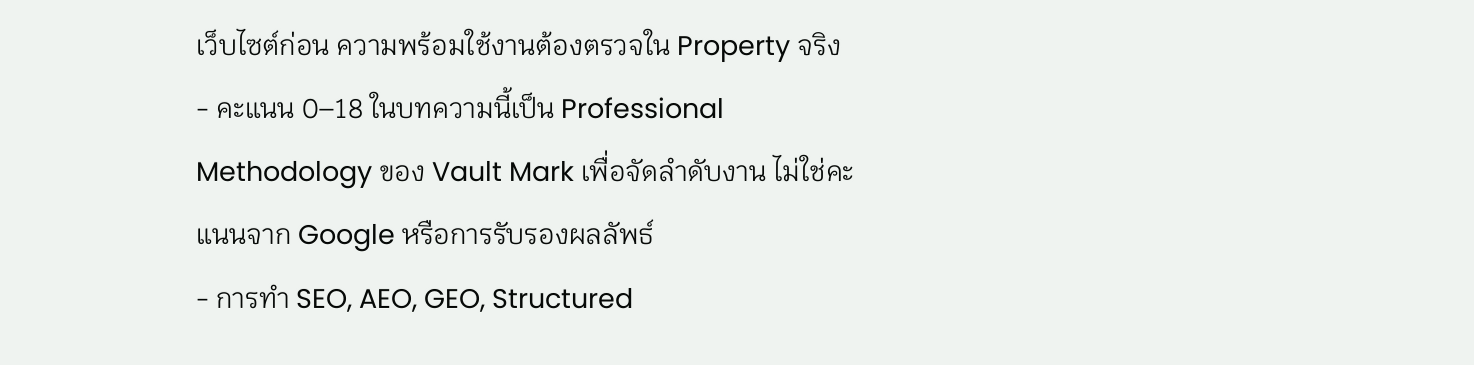เว็บไซต์ก่อน ความพร้อมใช้งานต้องตรวจใน Property จริง
- คะแนน 0–18 ในบทความนี้เป็น Professional Methodology ของ Vault Mark เพื่อจัดลำดับงาน ไม่ใช่คะแนนจาก Google หรือการรับรองผลลัพธ์
- การทำ SEO, AEO, GEO, Structured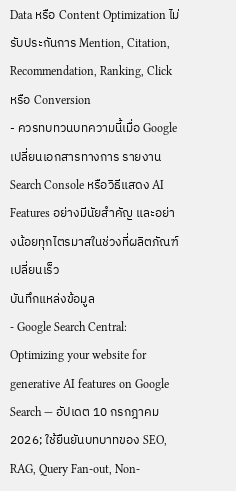Data หรือ Content Optimization ไม่รับประกันการ Mention, Citation, Recommendation, Ranking, Click หรือ Conversion
- ควรทบทวนบทความนี้เมื่อ Google เปลี่ยนเอกสารทางการ รายงาน Search Console หรือวิธีแสดง AI Features อย่างมีนัยสำคัญ และอย่างน้อยทุกไตรมาสในช่วงที่ผลิตภัณฑ์เปลี่ยนเร็ว
บันทึกแหล่งข้อมูล
- Google Search Central: Optimizing your website for generative AI features on Google Search — อัปเดต 10 กรกฎาคม 2026; ใช้ยืนยันบทบาทของ SEO, RAG, Query Fan-out, Non-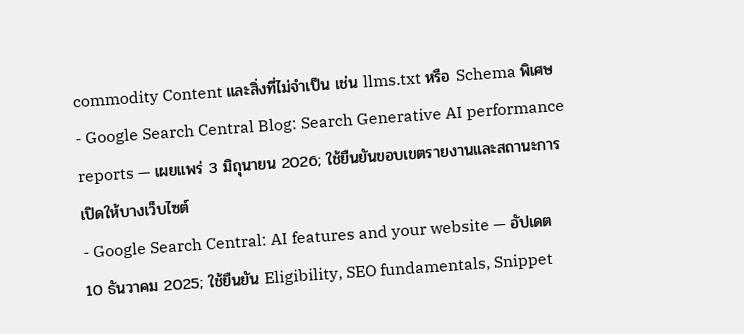commodity Content และสิ่งที่ไม่จำเป็น เช่น llms.txt หรือ Schema พิเศษ
- Google Search Central Blog: Search Generative AI performance reports — เผยแพร่ 3 มิถุนายน 2026; ใช้ยืนยันขอบเขตรายงานและสถานะการเปิดให้บางเว็บไซต์
- Google Search Central: AI features and your website — อัปเดต 10 ธันวาคม 2025; ใช้ยืนยัน Eligibility, SEO fundamentals, Snippet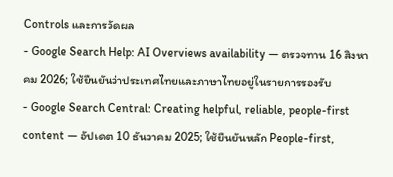Controls และการวัดผล
- Google Search Help: AI Overviews availability — ตรวจทาน 16 สิงหาคม 2026; ใช้ยืนยันว่าประเทศไทยและภาษาไทยอยู่ในรายการรองรับ
- Google Search Central: Creating helpful, reliable, people-first content — อัปเดต 10 ธันวาคม 2025; ใช้ยืนยันหลัก People-first,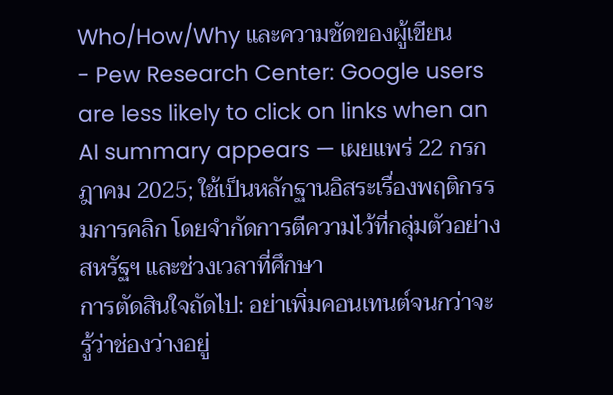Who/How/Why และความชัดของผู้เขียน
- Pew Research Center: Google users are less likely to click on links when an AI summary appears — เผยแพร่ 22 กรกฎาคม 2025; ใช้เป็นหลักฐานอิสระเรื่องพฤติกรรมการคลิก โดยจำกัดการตีความไว้ที่กลุ่มตัวอย่างสหรัฐฯ และช่วงเวลาที่ศึกษา
การตัดสินใจถัดไป: อย่าเพิ่มคอนเทนต์จนกว่าจะรู้ว่าช่องว่างอยู่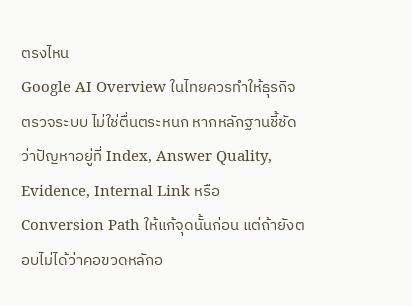ตรงไหน
Google AI Overview ในไทยควรทำให้ธุรกิจตรวจระบบ ไม่ใช่ตื่นตระหนก หากหลักฐานชี้ชัดว่าปัญหาอยู่ที่ Index, Answer Quality, Evidence, Internal Link หรือ Conversion Path ให้แก้จุดนั้นก่อน แต่ถ้ายังตอบไม่ได้ว่าคอขวดหลักอ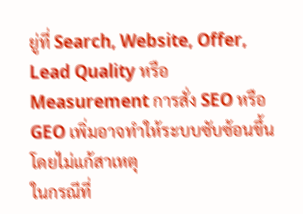ยู่ที่ Search, Website, Offer, Lead Quality หรือ Measurement การสั่ง SEO หรือ GEO เพิ่มอาจทำให้ระบบซับซ้อนขึ้นโดยไม่แก้สาเหตุ
ในกรณีที่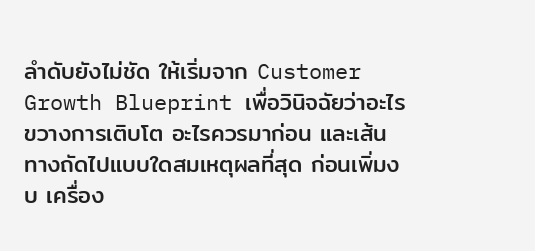ลำดับยังไม่ชัด ให้เริ่มจาก Customer Growth Blueprint เพื่อวินิจฉัยว่าอะไรขวางการเติบโต อะไรควรมาก่อน และเส้นทางถัดไปแบบใดสมเหตุผลที่สุด ก่อนเพิ่มงบ เครื่อง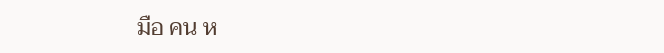มือ คน ห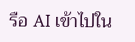รือ AI เข้าไปใน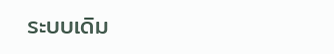ระบบเดิม